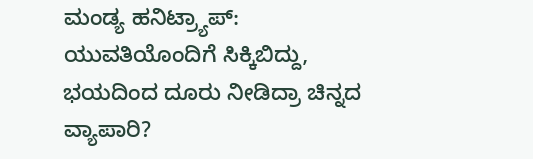ಮಂಡ್ಯ ಹನಿಟ್ರ್ಯಾಪ್: ಯುವತಿಯೊಂದಿಗೆ ಸಿಕ್ಕಿಬಿದ್ದು, ಭಯದಿಂದ ದೂರು ನೀಡಿದ್ರಾ ಚಿನ್ನದ ವ್ಯಾಪಾರಿ?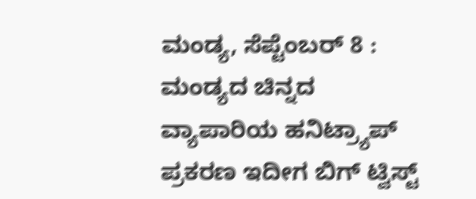ಮಂಡ್ಯ, ಸೆಪ್ಟೆಂಬರ್ 8 : ಮಂಡ್ಯದ ಚಿನ್ನದ ವ್ಯಾಪಾರಿಯ ಹನಿಟ್ರ್ಯಾಪ್ ಪ್ರಕರಣ ಇದೀಗ ಬಿಗ್ ಟ್ವಿಸ್ಟ್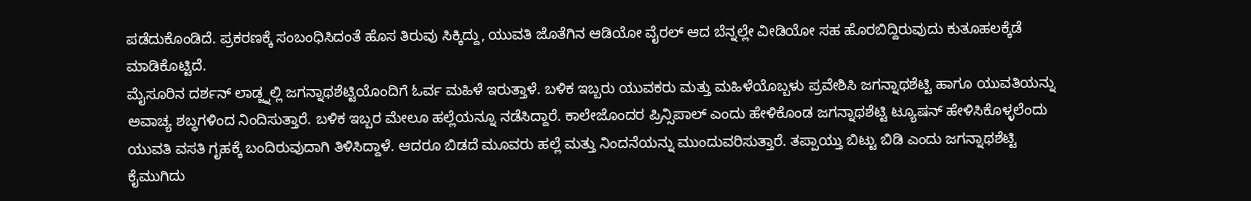ಪಡೆದುಕೊಂಡಿದೆ. ಪ್ರಕರಣಕ್ಕೆ ಸಂಬಂಧಿಸಿದಂತೆ ಹೊಸ ತಿರುವು ಸಿಕ್ಕಿದ್ದು, ಯುವತಿ ಜೊತೆಗಿನ ಆಡಿಯೋ ವೈರಲ್ ಆದ ಬೆನ್ನಲ್ಲೇ ವೀಡಿಯೋ ಸಹ ಹೊರಬಿದ್ದಿರುವುದು ಕುತೂಹಲಕ್ಕೆಡೆ ಮಾಡಿಕೊಟ್ಟಿದೆ.
ಮೈಸೂರಿನ ದರ್ಶನ್ ಲಾಡ್ಜ್ನಲ್ಲಿ ಜಗನ್ನಾಥಶೆಟ್ಟಿಯೊಂದಿಗೆ ಓರ್ವ ಮಹಿಳೆ ಇರುತ್ತಾಳೆ. ಬಳಿಕ ಇಬ್ಬರು ಯುವಕರು ಮತ್ತು ಮಹಿಳೆಯೊಬ್ಬಳು ಪ್ರವೇಶಿಸಿ ಜಗನ್ನಾಥಶೆಟ್ಟಿ ಹಾಗೂ ಯುವತಿಯನ್ನು ಅವಾಚ್ಯ ಶಬ್ಧಗಳಿಂದ ನಿಂದಿಸುತ್ತಾರೆ. ಬಳಿಕ ಇಬ್ಬರ ಮೇಲೂ ಹಲ್ಲೆಯನ್ನೂ ನಡೆಸಿದ್ದಾರೆ. ಕಾಲೇಜೊಂದರ ಪ್ರಿನ್ಸಿಪಾಲ್ ಎಂದು ಹೇಳಿಕೊಂಡ ಜಗನ್ನಾಥಶೆಟ್ಟಿ ಟ್ಯೂಷನ್ ಹೇಳಿಸಿಕೊಳ್ಳಲೆಂದು ಯುವತಿ ವಸತಿ ಗೃಹಕ್ಕೆ ಬಂದಿರುವುದಾಗಿ ತಿಳಿಸಿದ್ದಾಳೆ. ಆದರೂ ಬಿಡದೆ ಮೂವರು ಹಲ್ಲೆ ಮತ್ತು ನಿಂದನೆಯನ್ನು ಮುಂದುವರಿಸುತ್ತಾರೆ. ತಪ್ಪಾಯ್ತು ಬಿಟ್ಟು ಬಿಡಿ ಎಂದು ಜಗನ್ನಾಥಶೆಟ್ಟಿ ಕೈಮುಗಿದು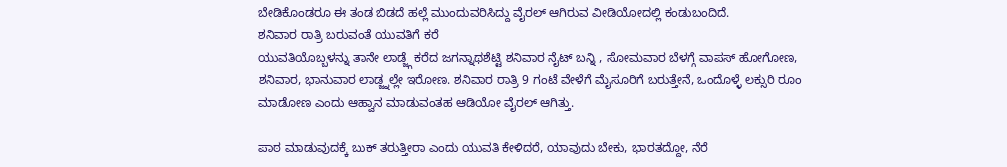ಬೇಡಿಕೊಂಡರೂ ಈ ತಂಡ ಬಿಡದೆ ಹಲ್ಲೆ ಮುಂದುವರಿಸಿದ್ದು ವೈರಲ್ ಆಗಿರುವ ವೀಡಿಯೋದಲ್ಲಿ ಕಂಡುಬಂದಿದೆ.
ಶನಿವಾರ ರಾತ್ರಿ ಬರುವಂತೆ ಯುವತಿಗೆ ಕರೆ
ಯುವತಿಯೊಬ್ಬಳನ್ನು ತಾನೇ ಲಾಡ್ಜ್ಗೆ ಕರೆದ ಜಗನ್ನಾಥಶೆಟ್ಟಿ ಶನಿವಾರ ನೈಟ್ ಬನ್ನಿ , ಸೋಮವಾರ ಬೆಳಗ್ಗೆ ವಾಪಸ್ ಹೋಗೋಣ, ಶನಿವಾರ, ಭಾನುವಾರ ಲಾಡ್ಜ್ನಲ್ಲೇ ಇರೋಣ. ಶನಿವಾರ ರಾತ್ರಿ 9 ಗಂಟೆ ವೇಳೆಗೆ ಮೈಸೂರಿಗೆ ಬರುತ್ತೇನೆ, ಒಂದೊಳ್ಳೆ ಲಕ್ಸುರಿ ರೂಂ ಮಾಡೋಣ ಎಂದು ಆಹ್ವಾನ ಮಾಡುವಂತಹ ಆಡಿಯೋ ವೈರಲ್ ಆಗಿತ್ತು.

ಪಾಠ ಮಾಡುವುದಕ್ಕೆ ಬುಕ್ ತರುತ್ತೀರಾ ಎಂದು ಯುವತಿ ಕೇಳಿದರೆ, ಯಾವುದು ಬೇಕು, ಭಾರತದ್ದೋ, ನೆರೆ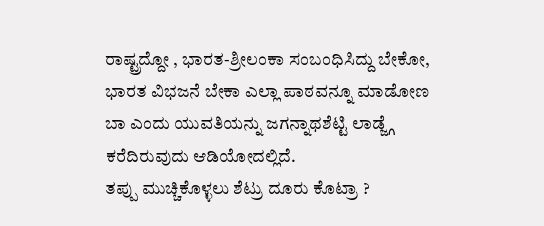ರಾಷ್ಟ್ರದ್ದೋ , ಭಾರತ-ಶ್ರೀಲಂಕಾ ಸಂಬಂಧಿಸಿದ್ದು ಬೇಕೋ, ಭಾರತ ವಿಭಜನೆ ಬೇಕಾ ಎಲ್ಲಾ ಪಾಠವನ್ನೂ ಮಾಡೋಣ ಬಾ ಎಂದು ಯುವತಿಯನ್ನು ಜಗನ್ನಾಥಶೆಟ್ಟಿ ಲಾಡ್ಜ್ಗೆ ಕರೆದಿರುವುದು ಆಡಿಯೋದಲ್ಲಿದೆ.
ತಪ್ಪು ಮುಚ್ಚಿಕೊಳ್ಳಲು ಶೆಟ್ರು ದೂರು ಕೊಟ್ರಾ ?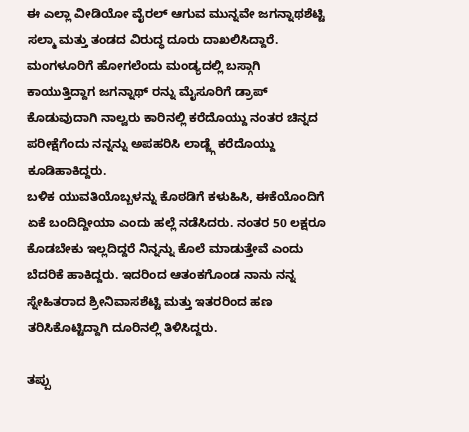ಈ ಎಲ್ಲಾ ವೀಡಿಯೋ ವೈರಲ್ ಆಗುವ ಮುನ್ನವೇ ಜಗನ್ನಾಥಶೆಟ್ಟಿ ಸಲ್ಮಾ ಮತ್ತು ತಂಡದ ವಿರುದ್ಧ ದೂರು ದಾಖಲಿಸಿದ್ದಾರೆ. ಮಂಗಳೂರಿಗೆ ಹೋಗಲೆಂದು ಮಂಡ್ಯದಲ್ಲಿ ಬಸ್ಗಾಗಿ ಕಾಯುತ್ತಿದ್ದಾಗ ಜಗನ್ನಾಥ್ ರನ್ನು ಮೈಸೂರಿಗೆ ಡ್ರಾಪ್ ಕೊಡುವುದಾಗಿ ನಾಲ್ವರು ಕಾರಿನಲ್ಲಿ ಕರೆದೊಯ್ದು ನಂತರ ಚಿನ್ನದ ಪರೀಕ್ಷೆಗೆಂದು ನನ್ನನ್ನು ಅಪಹರಿಸಿ ಲಾಡ್ಜ್ಗೆ ಕರೆದೊಯ್ದು ಕೂಡಿಹಾಕಿದ್ದರು.
ಬಳಿಕ ಯುವತಿಯೊಬ್ಬಳನ್ನು ಕೊಠಡಿಗೆ ಕಳುಹಿಸಿ, ಈಕೆಯೊಂದಿಗೆ ಏಕೆ ಬಂದಿದ್ದೀಯಾ ಎಂದು ಹಲ್ಲೆ ನಡೆಸಿದರು. ನಂತರ 50 ಲಕ್ಷರೂ ಕೊಡಬೇಕು ಇಲ್ಲದಿದ್ದರೆ ನಿನ್ನನ್ನು ಕೊಲೆ ಮಾಡುತ್ತೇವೆ ಎಂದು ಬೆದರಿಕೆ ಹಾಕಿದ್ದರು. ಇದರಿಂದ ಆತಂಕಗೊಂಡ ನಾನು ನನ್ನ ಸ್ನೇಹಿತರಾದ ಶ್ರೀನಿವಾಸಶೆಟ್ಟಿ ಮತ್ತು ಇತರರಿಂದ ಹಣ ತರಿಸಿಕೊಟ್ಟಿದ್ದಾಗಿ ದೂರಿನಲ್ಲಿ ತಿಳಿಸಿದ್ದರು.

ತಪ್ಪು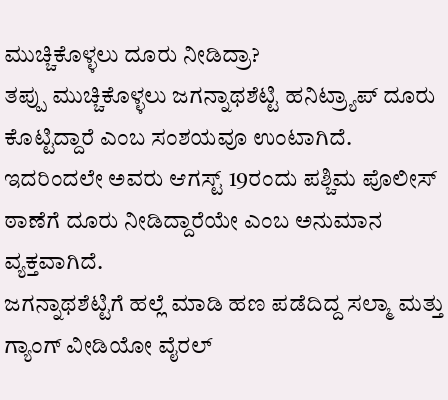ಮುಚ್ಚಿಕೊಳ್ಳಲು ದೂರು ನೀಡಿದ್ರಾ?
ತಪ್ಪು ಮುಚ್ಚಿಕೊಳ್ಳಲು ಜಗನ್ನಾಥಶೆಟ್ಟಿ ಹನಿಟ್ರ್ಯಾಪ್ ದೂರು ಕೊಟ್ಟಿದ್ದಾರೆ ಎಂಬ ಸಂಶಯವೂ ಉಂಟಾಗಿದೆ. ಇದರಿಂದಲೇ ಅವರು ಆಗಸ್ಟ್ 19ರಂದು ಪಶ್ಚಿಮ ಪೊಲೀಸ್ ಠಾಣೆಗೆ ದೂರು ನೀಡಿದ್ದಾರೆಯೇ ಎಂಬ ಅನುಮಾನ ವ್ಯಕ್ತವಾಗಿದೆ.
ಜಗನ್ನಾಥಶೆಟ್ಟಿಗೆ ಹಲ್ಲೆ ಮಾಡಿ ಹಣ ಪಡೆದಿದ್ದ ಸಲ್ಮಾ ಮತ್ತು ಗ್ಯಾಂಗ್ ವೀಡಿಯೋ ವೈರಲ್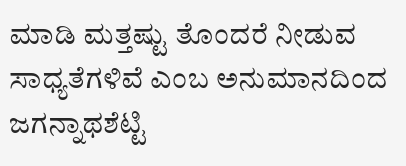ಮಾಡಿ ಮತ್ತಷ್ಟು ತೊಂದರೆ ನೀಡುವ ಸಾಧ್ಯತೆಗಳಿವೆ ಎಂಬ ಅನುಮಾನದಿಂದ ಜಗನ್ನಾಥಶೆಟ್ಟಿ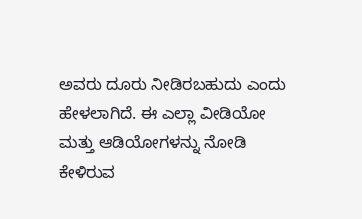ಅವರು ದೂರು ನೀಡಿರಬಹುದು ಎಂದು ಹೇಳಲಾಗಿದೆ. ಈ ಎಲ್ಲಾ ವೀಡಿಯೋ ಮತ್ತು ಆಡಿಯೋಗಳನ್ನು ನೋಡಿ ಕೇಳಿರುವ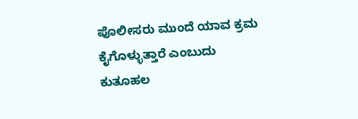ಪೊಲೀಸರು ಮುಂದೆ ಯಾವ ಕ್ರಮ ಕೈಗೊಳ್ಳುತ್ತಾರೆ ಎಂಬುದು ಕುತೂಹಲ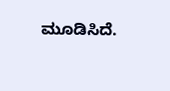ಮೂಡಿಸಿದೆ.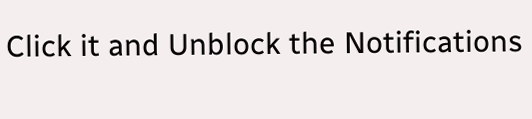Click it and Unblock the Notifications